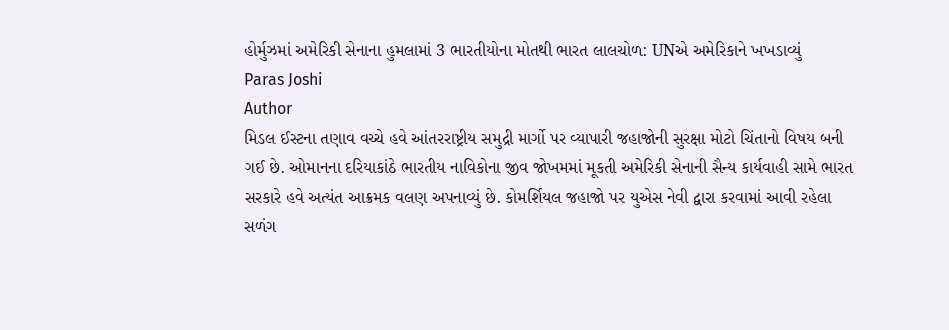હોર્મુઝમાં અમેરિકી સેનાના હુમલામાં 3 ભારતીયોના મોતથી ભારત લાલચોળ: UNએ અમેરિકાને ખખડાવ્યું
Paras Joshi
Author
મિડલ ઈસ્ટના તણાવ વચ્ચે હવે આંતરરાષ્ટ્રીય સમુદ્રી માર્ગો પર વ્યાપારી જહાજોની સુરક્ષા મોટો ચિંતાનો વિષય બની ગઈ છે. ઓમાનના દરિયાકાંઠે ભારતીય નાવિકોના જીવ જોખમમાં મૂકતી અમેરિકી સેનાની સૈન્ય કાર્યવાહી સામે ભારત સરકારે હવે અત્યંત આક્રમક વલણ અપનાવ્યું છે. કોમર્શિયલ જહાજો પર યુએસ નેવી દ્વારા કરવામાં આવી રહેલા સળંગ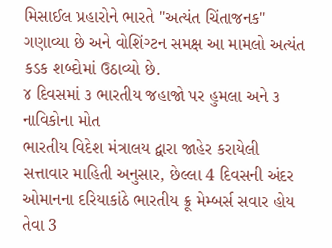મિસાઈલ પ્રહારોને ભારતે "અત્યંત ચિંતાજનક" ગણાવ્યા છે અને વોશિંગ્ટન સમક્ષ આ મામલો અત્યંત કડક શબ્દોમાં ઉઠાવ્યો છે.
૪ દિવસમાં ૩ ભારતીય જહાજો પર હુમલા અને ૩ નાવિકોના મોત
ભારતીય વિદેશ મંત્રાલય દ્વારા જાહેર કરાયેલી સત્તાવાર માહિતી અનુસાર, છેલ્લા 4 દિવસની અંદર ઓમાનના દરિયાકાંઠે ભારતીય ક્રૂ મેમ્બર્સ સવાર હોય તેવા 3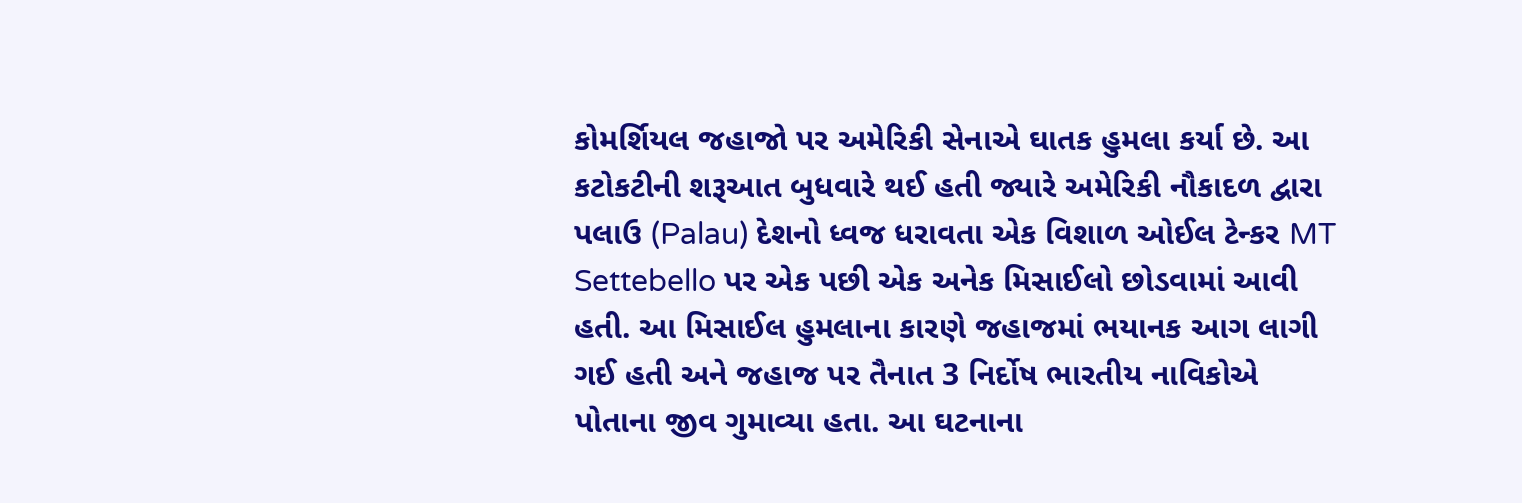કોમર્શિયલ જહાજો પર અમેરિકી સેનાએ ઘાતક હુમલા કર્યા છે. આ કટોકટીની શરૂઆત બુધવારે થઈ હતી જ્યારે અમેરિકી નૌકાદળ દ્વારા પલાઉ (Palau) દેશનો ધ્વજ ધરાવતા એક વિશાળ ઓઈલ ટેન્કર MT Settebello પર એક પછી એક અનેક મિસાઈલો છોડવામાં આવી હતી. આ મિસાઈલ હુમલાના કારણે જહાજમાં ભયાનક આગ લાગી ગઈ હતી અને જહાજ પર તૈનાત 3 નિર્દોષ ભારતીય નાવિકોએ પોતાના જીવ ગુમાવ્યા હતા. આ ઘટનાના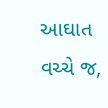આઘાત વચ્ચે જ,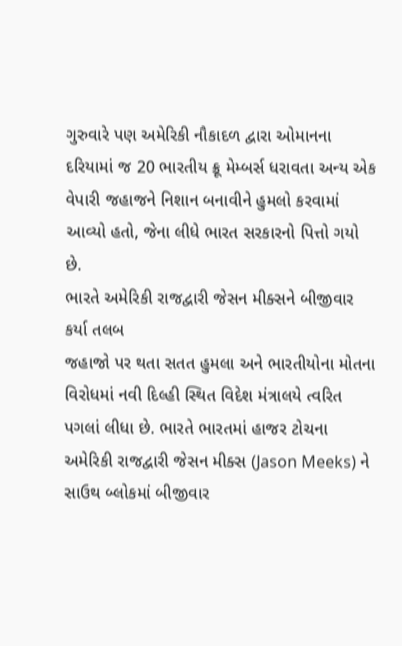ગુરુવારે પણ અમેરિકી નૌકાદળ દ્વારા ઓમાનના દરિયામાં જ 20 ભારતીય ક્રૂ મેમ્બર્સ ધરાવતા અન્ય એક વેપારી જહાજને નિશાન બનાવીને હુમલો કરવામાં આવ્યો હતો, જેના લીધે ભારત સરકારનો પિત્તો ગયો છે.
ભારતે અમેરિકી રાજદ્વારી જેસન મીક્સને બીજીવાર કર્યા તલબ
જહાજો પર થતા સતત હુમલા અને ભારતીયોના મોતના વિરોધમાં નવી દિલ્હી સ્થિત વિદેશ મંત્રાલયે ત્વરિત પગલાં લીધા છે. ભારતે ભારતમાં હાજર ટોચના અમેરિકી રાજદ્વારી જેસન મીક્સ (Jason Meeks) ને સાઉથ બ્લોકમાં બીજીવાર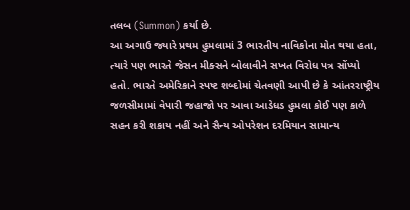તલબ (Summon) કર્યા છે.
આ અગાઉ જ્યારે પ્રથમ હુમલામાં 3 ભારતીય નાવિકોના મોત થયા હતા, ત્યારે પણ ભારતે જેસન મીક્સને બોલાવીને સખત વિરોધ પત્ર સોંપ્યો હતો. ભારતે અમેરિકાને સ્પષ્ટ શબ્દોમાં ચેતવણી આપી છે કે આંતરરાષ્ટ્રીય જળસીમામાં વેપારી જહાજો પર આવા આડેધડ હુમલા કોઈ પણ કાળે સહન કરી શકાય નહીં અને સૈન્ય ઓપરેશન દરમિયાન સામાન્ય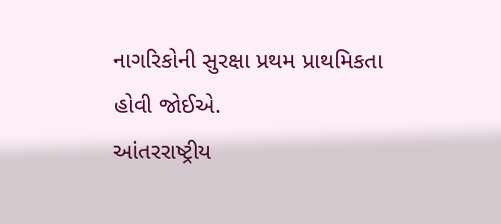નાગરિકોની સુરક્ષા પ્રથમ પ્રાથમિકતા હોવી જોઈએ.
આંતરરાષ્ટ્રીય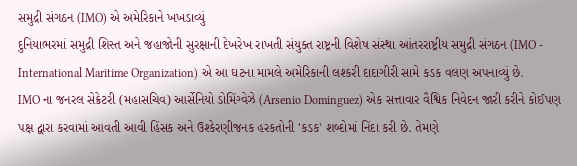સમુદ્રી સંગઠન (IMO) એ અમેરિકાને ખખડાવ્યું
દુનિયાભરમાં સમુદ્રી શિસ્ત અને જહાજોની સુરક્ષાની દેખરેખ રાખતી સંયુક્ત રાષ્ટ્રની વિશેષ સંસ્થા આંતરરાષ્ટ્રીય સમુદ્રી સંગઠન (IMO - International Maritime Organization) એ આ ઘટના મામલે અમેરિકાની લશ્કરી દાદાગીરી સામે કડક વલણ અપનાવ્યું છે.
IMO ના જનરલ સેક્રેટરી (મહાસચિવ) આર્સેનિયો ડોમિંગ્વેઝે (Arsenio Dominguez) એક સત્તાવાર વૈશ્વિક નિવેદન જારી કરીને કોઈપણ પક્ષ દ્વારા કરવામાં આવતી આવી હિંસક અને ઉશ્કેરણીજનક હરકતોની 'કડક' શબ્દોમાં નિંદા કરી છે. તેમણે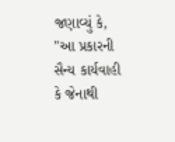જણાવ્યું કે, "આ પ્રકારની સૈન્ય કાર્યવાહી કે જેનાથી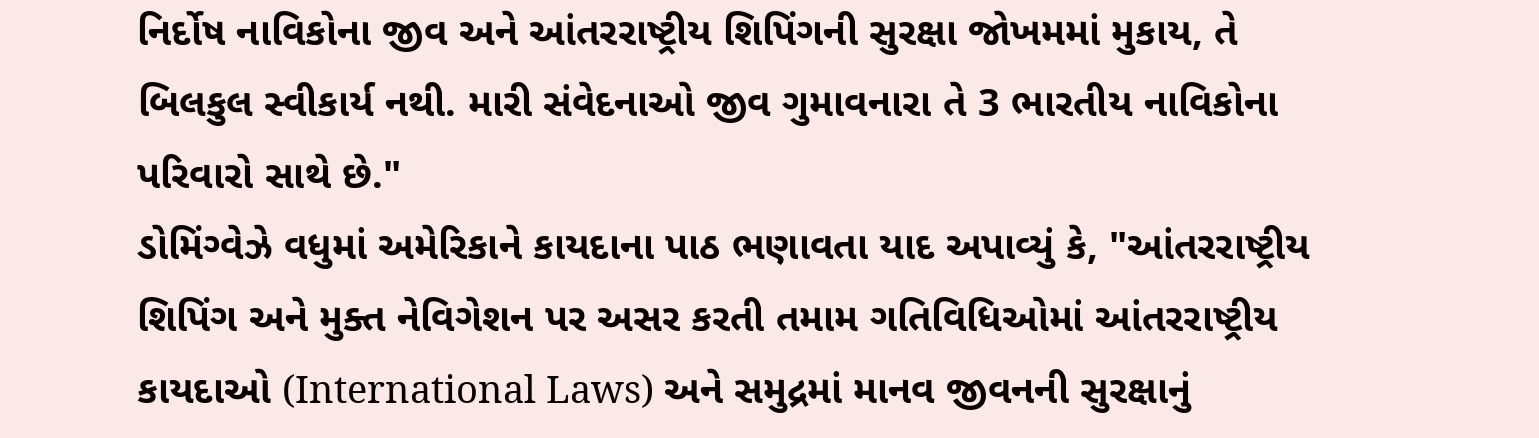નિર્દોષ નાવિકોના જીવ અને આંતરરાષ્ટ્રીય શિપિંગની સુરક્ષા જોખમમાં મુકાય, તે બિલકુલ સ્વીકાર્ય નથી. મારી સંવેદનાઓ જીવ ગુમાવનારા તે 3 ભારતીય નાવિકોના પરિવારો સાથે છે."
ડોમિંગ્વેઝે વધુમાં અમેરિકાને કાયદાના પાઠ ભણાવતા યાદ અપાવ્યું કે, "આંતરરાષ્ટ્રીય શિપિંગ અને મુક્ત નેવિગેશન પર અસર કરતી તમામ ગતિવિધિઓમાં આંતરરાષ્ટ્રીય કાયદાઓ (International Laws) અને સમુદ્રમાં માનવ જીવનની સુરક્ષાનું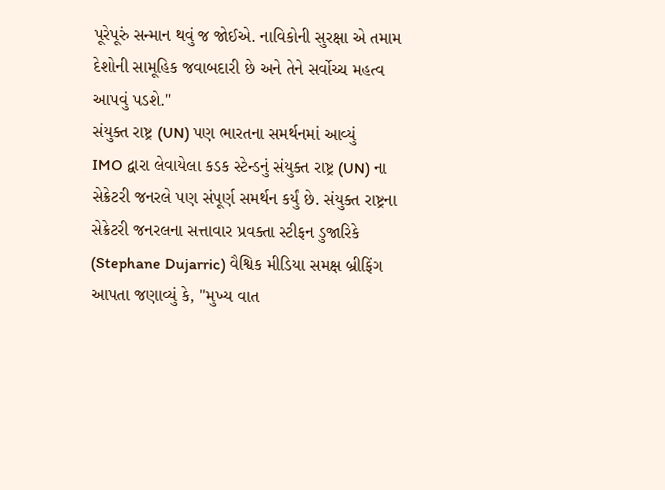પૂરેપૂરું સન્માન થવું જ જોઈએ. નાવિકોની સુરક્ષા એ તમામ દેશોની સામૂહિક જવાબદારી છે અને તેને સર્વોચ્ચ મહત્વ આપવું પડશે."
સંયુક્ત રાષ્ટ્ર (UN) પણ ભારતના સમર્થનમાં આવ્યું
IMO દ્વારા લેવાયેલા કડક સ્ટેન્ડનું સંયુક્ત રાષ્ટ્ર (UN) ના સેક્રેટરી જનરલે પણ સંપૂર્ણ સમર્થન કર્યું છે. સંયુક્ત રાષ્ટ્રના સેક્રેટરી જનરલના સત્તાવાર પ્રવક્તા સ્ટીફન ડુજારિકે (Stephane Dujarric) વૈશ્વિક મીડિયા સમક્ષ બ્રીફિંગ આપતા જણાવ્યું કે, "મુખ્ય વાત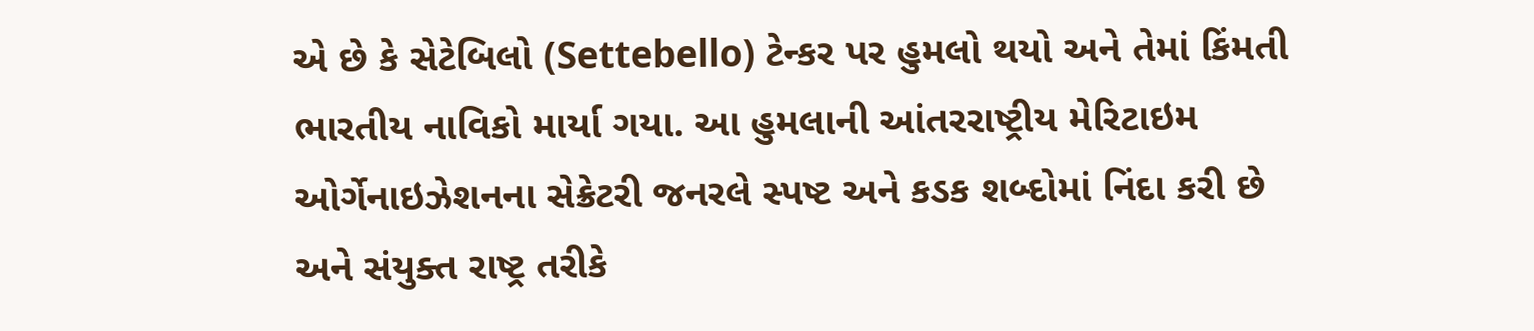એ છે કે સેટેબિલો (Settebello) ટેન્કર પર હુમલો થયો અને તેમાં કિંમતી ભારતીય નાવિકો માર્યા ગયા. આ હુમલાની આંતરરાષ્ટ્રીય મેરિટાઇમ ઓર્ગેનાઇઝેશનના સેક્રેટરી જનરલે સ્પષ્ટ અને કડક શબ્દોમાં નિંદા કરી છે અને સંયુક્ત રાષ્ટ્ર તરીકે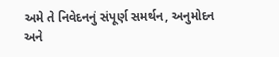અમે તે નિવેદનનું સંપૂર્ણ સમર્થન, અનુમોદન અને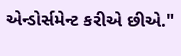એન્ડોર્સમેન્ટ કરીએ છીએ."